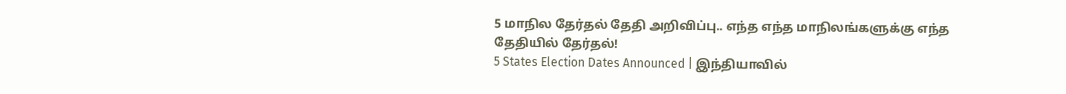5 மாநில தேர்தல் தேதி அறிவிப்பு.. எந்த எந்த மாநிலங்களுக்கு எந்த தேதியில் தேர்தல்!
5 States Election Dates Announced | இந்தியாவில்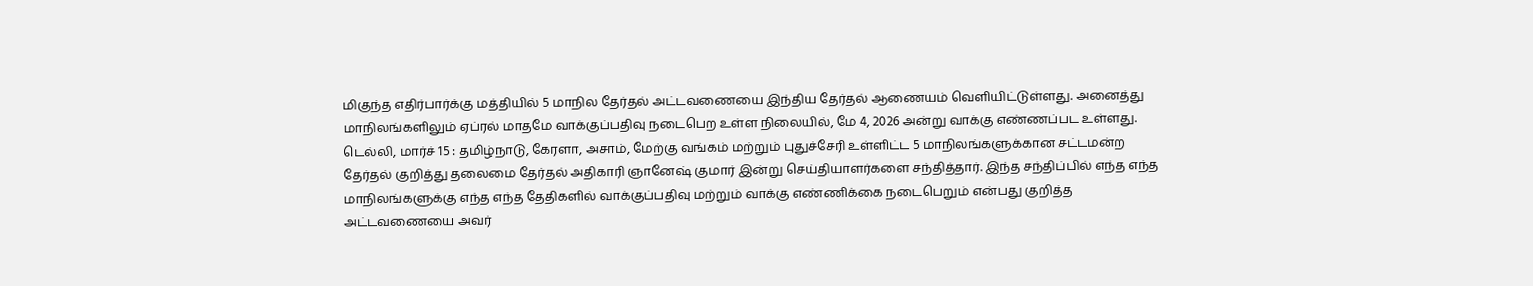மிகுந்த எதிர்பார்க்கு மத்தியில் 5 மாநில தேர்தல் அட்டவணையை இந்திய தேர்தல் ஆணையம் வெளியிட்டுள்ளது. அனைத்து மாநிலங்களிலும் ஏப்ரல் மாதமே வாக்குப்பதிவு நடைபெற உள்ள நிலையில், மே 4, 2026 அன்று வாக்கு எண்ணப்பட உள்ளது.
டெல்லி, மார்ச் 15 : தமிழ்நாடு, கேரளா, அசாம், மேற்கு வங்கம் மற்றும் புதுச்சேரி உள்ளிட்ட 5 மாநிலங்களுக்கான சட்டமன்ற தேர்தல் குறித்து தலைமை தேர்தல் அதிகாரி ஞானேஷ் குமார் இன்று செய்தியாளர்களை சந்தித்தார். இந்த சந்திப்பில் எந்த எந்த மாநிலங்களுக்கு எந்த எந்த தேதிகளில் வாக்குப்பதிவு மற்றும் வாக்கு எண்ணிக்கை நடைபெறும் என்பது குறித்த அட்டவணையை அவர்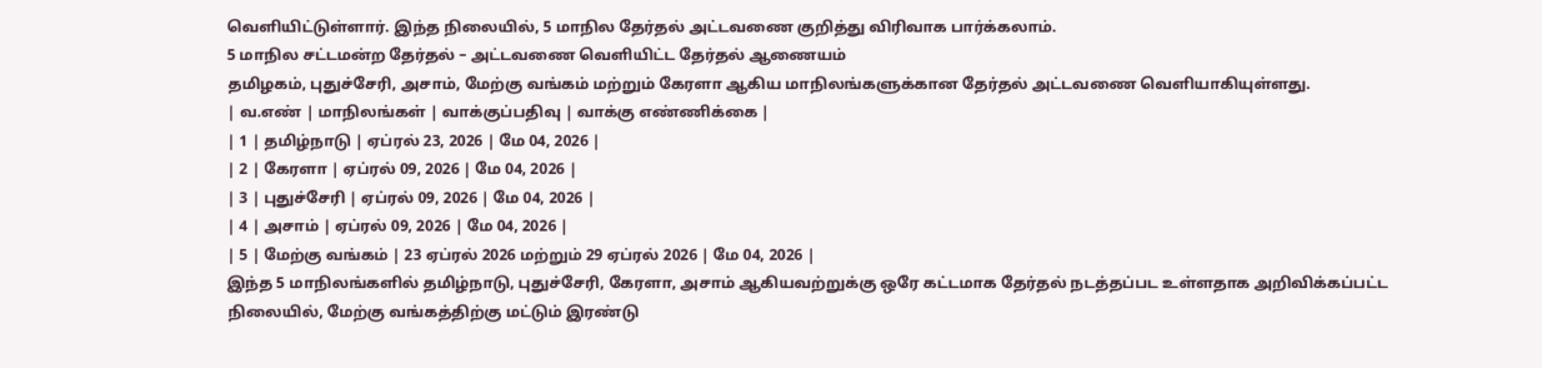வெளியிட்டுள்ளார். இந்த நிலையில், 5 மாநில தேர்தல் அட்டவணை குறித்து விரிவாக பார்க்கலாம்.
5 மாநில சட்டமன்ற தேர்தல் – அட்டவணை வெளியிட்ட தேர்தல் ஆணையம்
தமிழகம், புதுச்சேரி, அசாம், மேற்கு வங்கம் மற்றும் கேரளா ஆகிய மாநிலங்களுக்கான தேர்தல் அட்டவணை வெளியாகியுள்ளது.
| வ.எண் | மாநிலங்கள் | வாக்குப்பதிவு | வாக்கு எண்ணிக்கை |
| 1 | தமிழ்நாடு | ஏப்ரல் 23, 2026 | மே 04, 2026 |
| 2 | கேரளா | ஏப்ரல் 09, 2026 | மே 04, 2026 |
| 3 | புதுச்சேரி | ஏப்ரல் 09, 2026 | மே 04, 2026 |
| 4 | அசாம் | ஏப்ரல் 09, 2026 | மே 04, 2026 |
| 5 | மேற்கு வங்கம் | 23 ஏப்ரல் 2026 மற்றும் 29 ஏப்ரல் 2026 | மே 04, 2026 |
இந்த 5 மாநிலங்களில் தமிழ்நாடு, புதுச்சேரி, கேரளா, அசாம் ஆகியவற்றுக்கு ஒரே கட்டமாக தேர்தல் நடத்தப்பட உள்ளதாக அறிவிக்கப்பட்ட நிலையில், மேற்கு வங்கத்திற்கு மட்டும் இரண்டு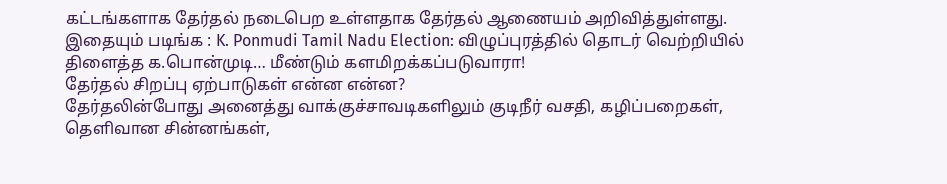கட்டங்களாக தேர்தல் நடைபெற உள்ளதாக தேர்தல் ஆணையம் அறிவித்துள்ளது.
இதையும் படிங்க : K. Ponmudi Tamil Nadu Election: விழுப்புரத்தில் தொடர் வெற்றியில் திளைத்த க.பொன்முடி… மீண்டும் களமிறக்கப்படுவாரா!
தேர்தல் சிறப்பு ஏற்பாடுகள் என்ன என்ன?
தேர்தலின்போது அனைத்து வாக்குச்சாவடிகளிலும் குடிநீர் வசதி, கழிப்பறைகள், தெளிவான சின்னங்கள்,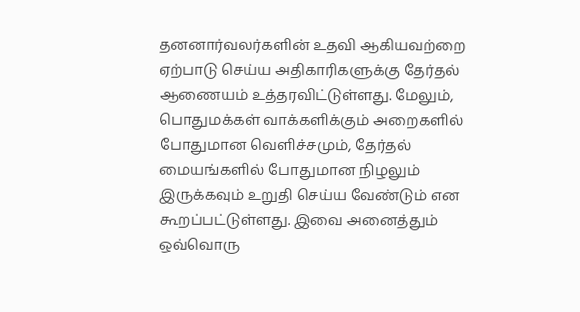தனனார்வலர்களின் உதவி ஆகியவற்றை ஏற்பாடு செய்ய அதிகாரிகளுக்கு தேர்தல் ஆணையம் உத்தரவிட்டுள்ளது. மேலும், பொதுமக்கள் வாக்களிக்கும் அறைகளில் போதுமான வெளிச்சமும், தேர்தல் மையங்களில் போதுமான நிழலும் இருக்கவும் உறுதி செய்ய வேண்டும் என கூறப்பட்டுள்ளது. இவை அனைத்தும் ஒவ்வொரு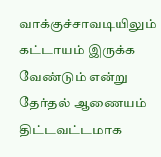வாக்குச்சாவடியிலும் கட்டாயம் இருக்க வேண்டும் என்று தேர்தல் ஆணையம் திட்டவட்டமாக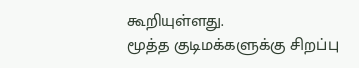கூறியுள்ளது.
மூத்த குடிமக்களுக்கு சிறப்பு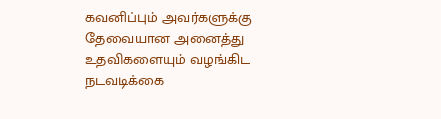கவனிப்பும் அவர்களுக்கு தேவையான அனைத்து உதவிகளையும் வழங்கிட நடவடிக்கை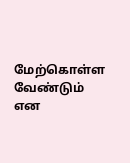மேற்கொள்ள வேண்டும் என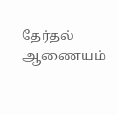தேர்தல் ஆணையம்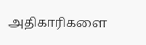அதிகாரிகளை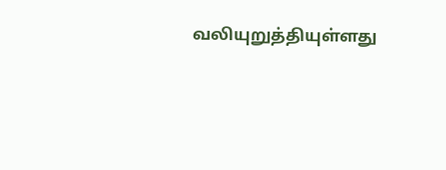வலியுறுத்தியுள்ளது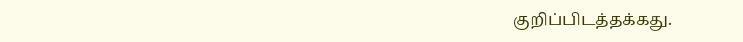குறிப்பிடத்தக்கது.